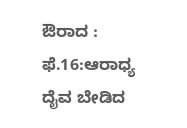ಔರಾದ : ಫೆ.16:ಆರಾಧ್ಯ ದೈವ ಬೇಡಿದ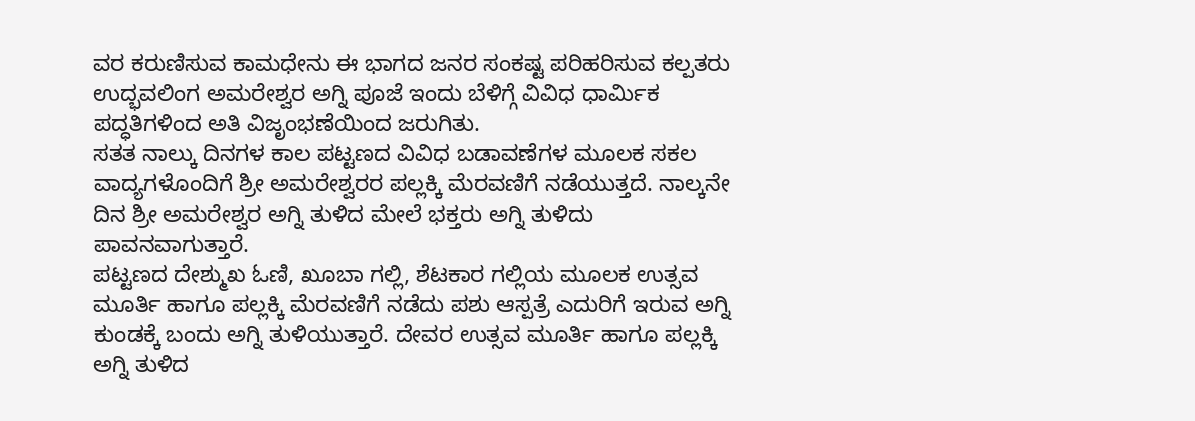ವರ ಕರುಣಿಸುವ ಕಾಮಧೇನು ಈ ಭಾಗದ ಜನರ ಸಂಕಷ್ಟ ಪರಿಹರಿಸುವ ಕಲ್ಪತರು ಉದ್ಭವಲಿಂಗ ಅಮರೇಶ್ವರ ಅಗ್ನಿ ಪೂಜೆ ಇಂದು ಬೆಳಿಗ್ಗೆ ವಿವಿಧ ಧಾರ್ಮಿಕ ಪದ್ಧತಿಗಳಿಂದ ಅತಿ ವಿಜೃಂಭಣೆಯಿಂದ ಜರುಗಿತು.
ಸತತ ನಾಲ್ಕು ದಿನಗಳ ಕಾಲ ಪಟ್ಟಣದ ವಿವಿಧ ಬಡಾವಣೆಗಳ ಮೂಲಕ ಸಕಲ ವಾದ್ಯಗಳೊಂದಿಗೆ ಶ್ರೀ ಅಮರೇಶ್ವರರ ಪಲ್ಲಕ್ಕಿ ಮೆರವಣಿಗೆ ನಡೆಯುತ್ತದೆ. ನಾಲ್ಕನೇ ದಿನ ಶ್ರೀ ಅಮರೇಶ್ವರ ಅಗ್ನಿ ತುಳಿದ ಮೇಲೆ ಭಕ್ತರು ಅಗ್ನಿ ತುಳಿದು ಪಾವನವಾಗುತ್ತಾರೆ.
ಪಟ್ಟಣದ ದೇಶ್ಮುಖ ಓಣಿ, ಖೂಬಾ ಗಲ್ಲಿ, ಶೆಟಕಾರ ಗಲ್ಲಿಯ ಮೂಲಕ ಉತ್ಸವ ಮೂರ್ತಿ ಹಾಗೂ ಪಲ್ಲಕ್ಕಿ ಮೆರವಣಿಗೆ ನಡೆದು ಪಶು ಆಸ್ಪತ್ರೆ ಎದುರಿಗೆ ಇರುವ ಅಗ್ನಿ ಕುಂಡಕ್ಕೆ ಬಂದು ಅಗ್ನಿ ತುಳಿಯುತ್ತಾರೆ. ದೇವರ ಉತ್ಸವ ಮೂರ್ತಿ ಹಾಗೂ ಪಲ್ಲಕ್ಕಿ ಅಗ್ನಿ ತುಳಿದ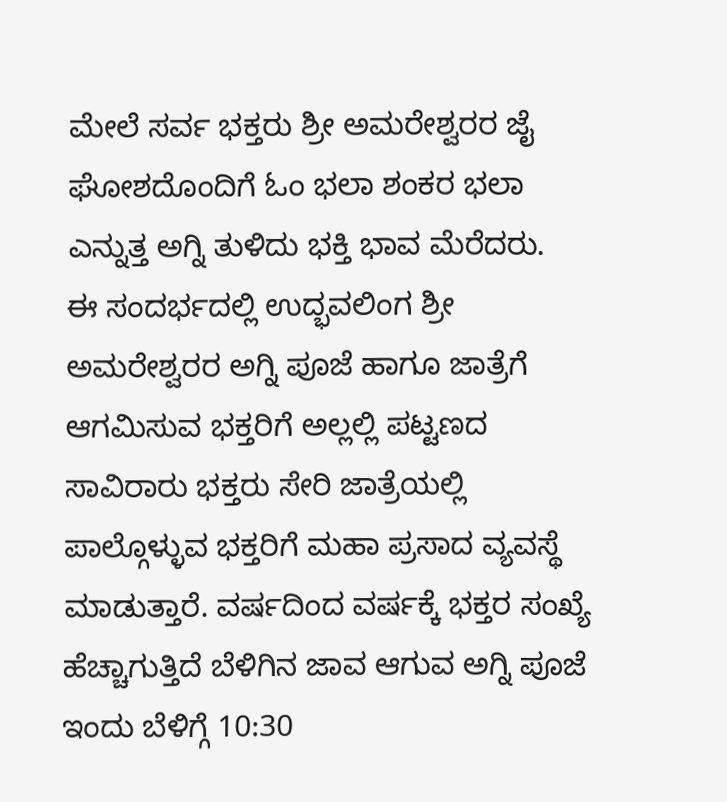ಮೇಲೆ ಸರ್ವ ಭಕ್ತರು ಶ್ರೀ ಅಮರೇಶ್ವರರ ಜೈ ಘೋಶದೊಂದಿಗೆ ಓಂ ಭಲಾ ಶಂಕರ ಭಲಾ ಎನ್ನುತ್ತ ಅಗ್ನಿ ತುಳಿದು ಭಕ್ತಿ ಭಾವ ಮೆರೆದರು.
ಈ ಸಂದರ್ಭದಲ್ಲಿ ಉದ್ಭವಲಿಂಗ ಶ್ರೀ ಅಮರೇಶ್ವರರ ಅಗ್ನಿ ಪೂಜೆ ಹಾಗೂ ಜಾತ್ರೆಗೆ ಆಗಮಿಸುವ ಭಕ್ತರಿಗೆ ಅಲ್ಲಲ್ಲಿ ಪಟ್ಟಣದ ಸಾವಿರಾರು ಭಕ್ತರು ಸೇರಿ ಜಾತ್ರೆಯಲ್ಲಿ ಪಾಲ್ಗೊಳ್ಳುವ ಭಕ್ತರಿಗೆ ಮಹಾ ಪ್ರಸಾದ ವ್ಯವಸ್ಥೆ ಮಾಡುತ್ತಾರೆ. ವರ್ಷದಿಂದ ವರ್ಷಕ್ಕೆ ಭಕ್ತರ ಸಂಖ್ಯೆ ಹೆಚ್ಚಾಗುತ್ತಿದೆ ಬೆಳಿಗಿನ ಜಾವ ಆಗುವ ಅಗ್ನಿ ಪೂಜೆ ಇಂದು ಬೆಳಿಗ್ಗೆ 10:30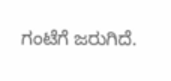ಗಂಟೆಗೆ ಜರುಗಿದೆ.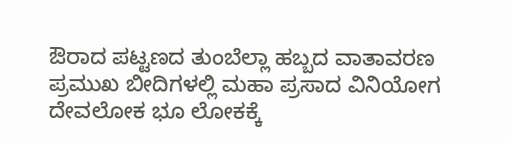ಔರಾದ ಪಟ್ಟಣದ ತುಂಬೆಲ್ಲಾ ಹಬ್ಬದ ವಾತಾವರಣ ಪ್ರಮುಖ ಬೀದಿಗಳಲ್ಲಿ ಮಹಾ ಪ್ರಸಾದ ವಿನಿಯೋಗ ದೇವಲೋಕ ಭೂ ಲೋಕಕ್ಕೆ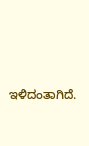ಇಳಿದಂತಾಗಿದೆ.